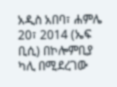አዲስ አበባ፣ ሐምሌ 20፣ 2014 (ኤፍ ቢሲ) በኮሎምቢያ ካሊ በሚደረገው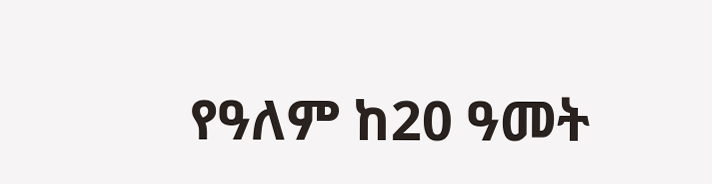የዓለም ከ20 ዓመት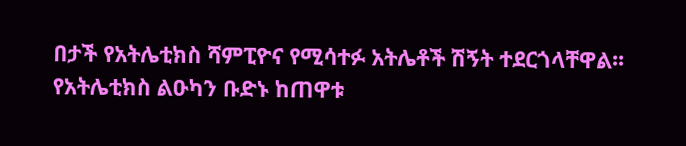በታች የአትሌቲክስ ሻምፒዮና የሚሳተፉ አትሌቶች ሽኝት ተደርጎላቸዋል፡፡
የአትሌቲክስ ልዑካን ቡድኑ ከጠዋቱ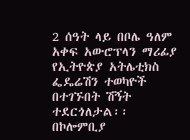2 ሰዓት ላይ በቦሌ ዓለም አቀፍ አውሮፕላን ማሪፊያ የኢትዮጵያ አትሌቲክስ ፌዴሬሽን ተወካዮች በተገኙበት ሽኝት ተደርጎለታል፡፡
በኮሎምቢያ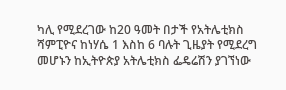ካሊ የሚደረገው ከ20 ዓመት በታች የአትሌቲክስ ሻምፒዮና ከነሃሴ 1 እስከ 6 ባሉት ጊዜያት የሚደረግ መሆኑን ከኢትዮጵያ አትሌቲክስ ፌዴሬሽን ያገኘነው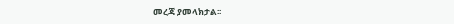መረጃ ያመላክታል፡፡